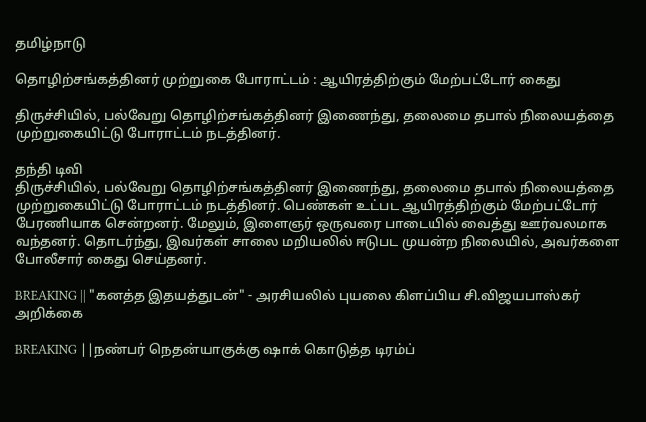தமிழ்நாடு

தொழிற்சங்கத்தினர் முற்றுகை போராட்டம் : ஆயிரத்திற்கும் மேற்பட்டோர் கைது

திருச்சியில், பல்வேறு தொழிற்சங்கத்தினர் இணைந்து, தலைமை தபால் நிலையத்தை முற்றுகையிட்டு போராட்டம் நடத்தினர்.

தந்தி டிவி
திருச்சியில், பல்வேறு தொழிற்சங்கத்தினர் இணைந்து, தலைமை தபால் நிலையத்தை முற்றுகையிட்டு போராட்டம் நடத்தினர். பெண்கள் உட்பட ஆயிரத்திற்கும் மேற்பட்டோர் பேரணியாக சென்றனர். மேலும், இளைஞர் ஒருவரை பாடையில் வைத்து ஊர்வலமாக வந்தனர். தொடர்ந்து, இவர்கள் சாலை மறியலில் ஈடுபட முயன்ற நிலையில், அவர்களை போலீசார் கைது செய்தனர்.

BREAKING || "கனத்த இதயத்துடன்" - அரசியலில் புயலை கிளப்பிய சி.விஜயபாஸ்கர் அறிக்கை

BREAKING ||நண்பர் நெதன்யாகுக்கு ஷாக் கொடுத்த டிரம்ப்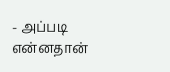- அப்படி என்னதான்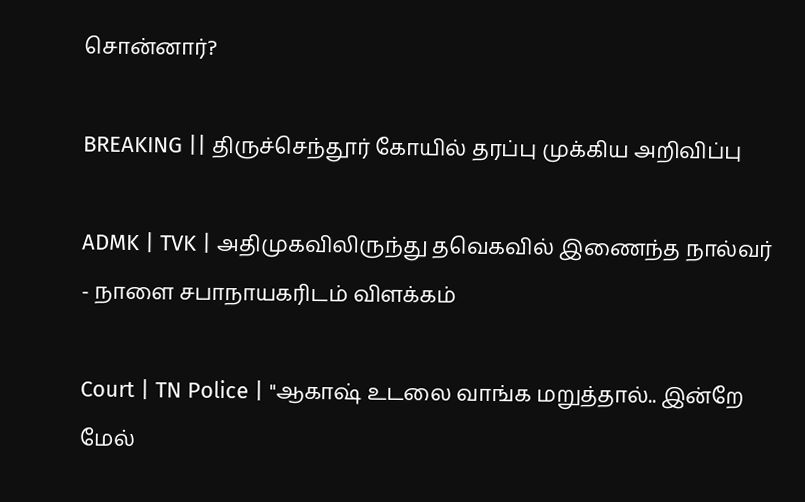சொன்னார்?

BREAKING || திருச்செந்தூர் கோயில் தரப்பு முக்கிய அறிவிப்பு

ADMK | TVK | அதிமுகவிலிருந்து தவெகவில் இணைந்த நால்வர் - நாளை சபாநாயகரிடம் விளக்கம்

Court | TN Police | "ஆகாஷ் உடலை வாங்க மறுத்தால்.. இன்றே மேல்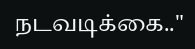நடவடிக்கை.."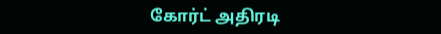கோர்ட் அதிரடி